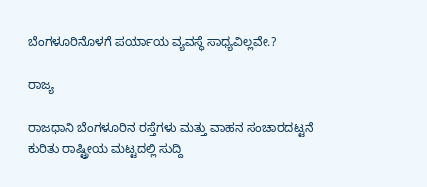ಬೆಂಗಳೂರಿನೊಳಗೆ ಪರ್ಯಾಯ ವ್ಯವಸ್ಥೆ ಸಾಧ್ಯವಿಲ್ಲವೇ.?

ರಾಜ್ಯ

ರಾಜಧಾನಿ ಬೆಂಗಳೂರಿನ ರಸ್ತೆಗಳು ಮತ್ತು ವಾಹನ ಸಂಚಾರದಟ್ಟನೆ ಕುರಿತು ರಾಷ್ಟ್ರೀಯ ಮಟ್ಟದಲ್ಲಿ ಸುದ್ದಿ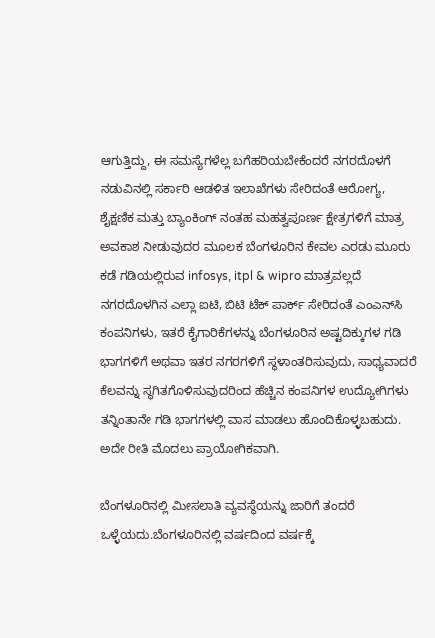ಆಗುತ್ತಿದ್ದು, ಈ ಸಮಸ್ಯೆಗಳೆಲ್ಲ ಬಗೆಹರಿಯಬೇಕೆಂದರೆ ನಗರದೊಳಗೆ ನಡುವಿನಲ್ಲಿ ಸರ್ಕಾರಿ ಆಡಳಿತ ಇಲಾಖೆಗಳು ಸೇರಿದಂತೆ ಆರೋಗ್ಯ, ಶೈಕ್ಷಣಿಕ ಮತ್ತು ಬ್ಯಾಂಕಿಂಗ್ ನಂತಹ ಮಹತ್ವಪೂರ್ಣ ಕ್ಷೇತ್ರಗಳಿಗೆ ಮಾತ್ರ ಅವಕಾಶ ನೀಡುವುದರ ಮೂಲಕ ಬೆಂಗಳೂರಿನ ಕೇವಲ ಎರಡು ಮೂರು ಕಡೆ ಗಡಿಯಲ್ಲಿರುವ infosys, itpl & wipro ಮಾತ್ರವಲ್ಲದೆ ನಗರದೊಳಗಿನ ಎಲ್ಲಾ ಐಟಿ, ಬಿಟಿ ಟೆಕ್ ಪಾರ್ಕ್ ಸೇರಿದಂತೆ ಎಂಎನ್‌ಸಿ ಕಂಪನಿಗಳು, ಇತರೆ ಕೈಗಾರಿಕೆಗಳನ್ನು ಬೆಂಗಳೂರಿನ ಅಷ್ಟದಿಕ್ಕುಗಳ ಗಡಿ ಭಾಗಗಳಿಗೆ ಅಥವಾ ಇತರ ನಗರಗಳಿಗೆ ಸ್ಥಳಾಂತರಿಸುವುದು, ಸಾಧ್ಯವಾದರೆ ಕೆಲವನ್ನು ಸ್ಥಗಿತಗೊಳಿಸುವುದರಿಂದ ಹೆಚ್ಚಿನ ಕಂಪನಿಗಳ ಉದ್ಯೋಗಿಗಳು ತನ್ನಿಂತಾನೇ ಗಡಿ ಭಾಗಗಳಲ್ಲಿ ವಾಸ ಮಾಡಲು ಹೊಂದಿಕೊಳ್ಳಬಹುದು. ಅದೇ ರೀತಿ ಮೊದಲು ಪ್ರಾಯೋಗಿಕವಾಗಿ.

ಬೆಂಗಳೂರಿನಲ್ಲಿ ಮೀಸಲಾತಿ ವ್ಯವಸ್ಥೆಯನ್ನು ಜಾರಿಗೆ ತಂದರೆ ಒಳ್ಳೆಯದು.ಬೆಂಗಳೂರಿನಲ್ಲಿ ವರ್ಷದಿಂದ ವರ್ಷಕ್ಕೆ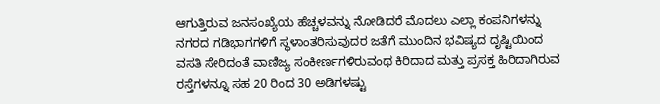ಆಗುತ್ತಿರುವ ಜನಸಂಖ್ಯೆಯ ಹೆಚ್ಚಳವನ್ನು ನೋಡಿದರೆ ಮೊದಲು ಎಲ್ಲಾ ಕಂಪನಿಗಳನ್ನು ನಗರದ ಗಡಿಭಾಗಗಳಿಗೆ ಸ್ಥಳಾಂತರಿಸುವುದರ ಜತೆಗೆ ಮುಂದಿನ ಭವಿಷ್ಯದ ದೃಷ್ಟಿಯಿಂದ ವಸತಿ ಸೇರಿದಂತೆ ವಾಣಿಜ್ಯ ಸಂಕೀರ್ಣಗಳಿರುವಂಥ ಕಿರಿದಾದ ಮತ್ತು ಪ್ರಸಕ್ತ ಹಿರಿದಾಗಿರುವ ರಸ್ತೆಗಳನ್ನೂ ಸಹ 20 ರಿಂದ 30 ಅಡಿಗಳಷ್ಟು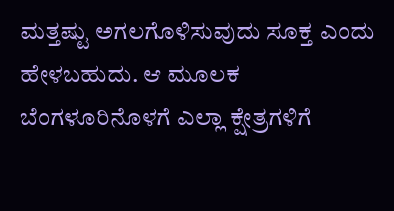ಮತ್ತಷ್ಟು ಅಗಲಗೊಳಿಸುವುದು ಸೂಕ್ತ ಎಂದು ಹೇಳಬಹುದು. ಆ ಮೂಲಕ ಬೆಂಗಳೂರಿನೊಳಗೆ ಎಲ್ಲಾ ಕ್ಷೇತ್ರಗಳಿಗೆ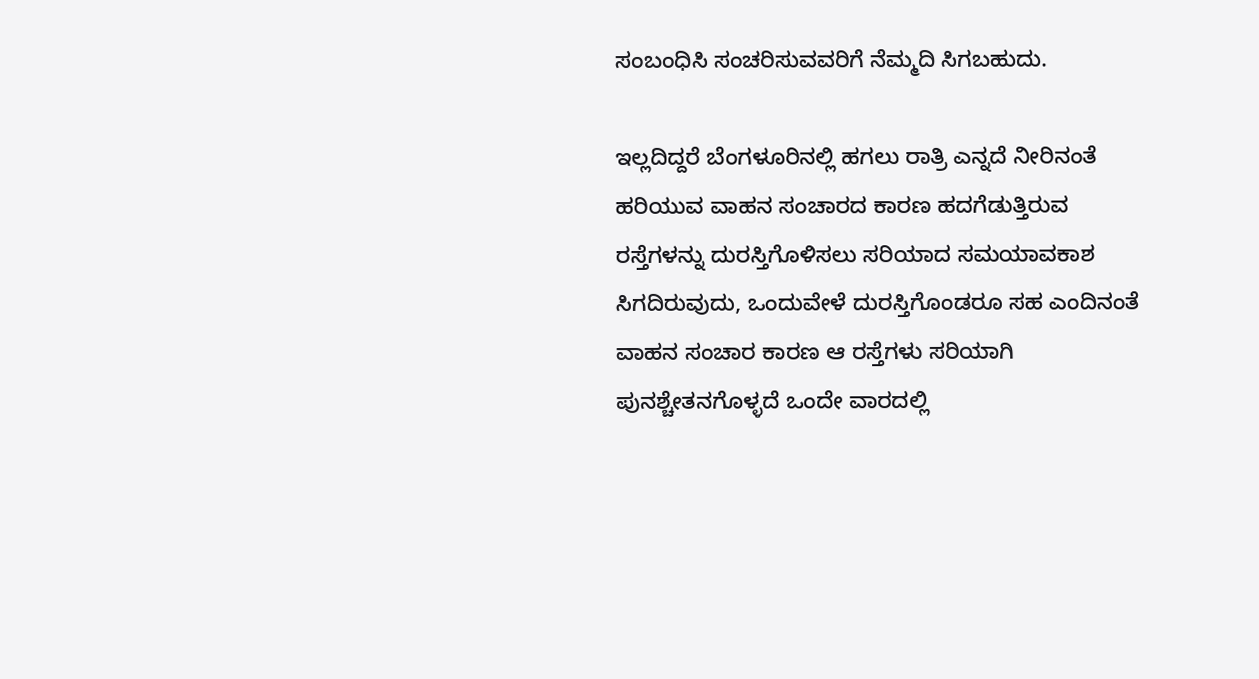ಸಂಬಂಧಿಸಿ ಸಂಚರಿಸುವವರಿಗೆ ನೆಮ್ಮದಿ ಸಿಗಬಹುದು.

ಇಲ್ಲದಿದ್ದರೆ ಬೆಂಗಳೂರಿನಲ್ಲಿ ಹಗಲು ರಾತ್ರಿ ಎನ್ನದೆ ನೀರಿನಂತೆ ಹರಿಯುವ ವಾಹನ ಸಂಚಾರದ ಕಾರಣ ಹದಗೆಡುತ್ತಿರುವ ರಸ್ತೆಗಳನ್ನು ದುರಸ್ತಿಗೊಳಿಸಲು ಸರಿಯಾದ ಸಮಯಾವಕಾಶ ಸಿಗದಿರುವುದು, ಒಂದುವೇಳೆ ದುರಸ್ತಿಗೊಂಡರೂ ಸಹ ಎಂದಿನಂತೆ ವಾಹನ ಸಂಚಾರ ಕಾರಣ ಆ ರಸ್ತೆಗಳು ಸರಿಯಾಗಿ ಪುನಶ್ಚೇತನಗೊಳ್ಳದೆ ಒಂದೇ ವಾರದಲ್ಲಿ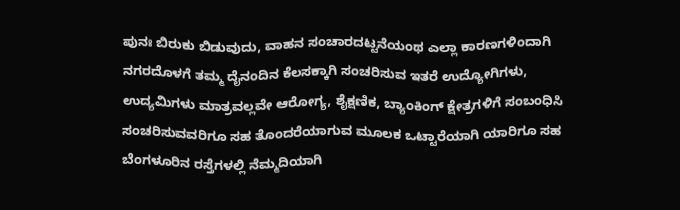ಪುನಃ ಬಿರುಕು ಬಿಡುವುದು, ವಾಹನ ಸಂಚಾರದಟ್ಟನೆಯಂಥ ಎಲ್ಲಾ ಕಾರಣಗಳಿಂದಾಗಿ ನಗರದೊಳಗೆ ತಮ್ಮ ದೈನಂದಿನ ಕೆಲಸಕ್ಕಾಗಿ ಸಂಚರಿಸುವ ಇತರೆ ಉದ್ಯೋಗಿಗಳು, ಉದ್ಯಮಿಗಳು ಮಾತ್ರವಲ್ಲವೇ ಆರೋಗ್ಯ, ಶೈಕ್ಷಣಿಕ, ಬ್ಯಾಂಕಿಂಗ್ ಕ್ಷೇತ್ರಗಳಿಗೆ ಸಂಬಂಧಿಸಿ ಸಂಚರಿಸುವವರಿಗೂ ಸಹ ತೊಂದರೆಯಾಗುವ ಮೂಲಕ ಒಟ್ಟಾರೆಯಾಗಿ ಯಾರಿಗೂ ಸಹ ಬೆಂಗಳೂರಿನ ರಸ್ತೆಗಳಲ್ಲಿ ನೆಮ್ಮದಿಯಾಗಿ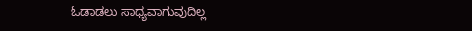ಓಡಾಡಲು ಸಾಧ್ಯವಾಗುವುದಿಲ್ಲ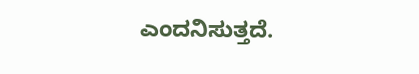ಎಂದನಿಸುತ್ತದೆ.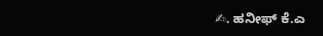✍. ಹನೀಫ್ ಕೆ.ಎ